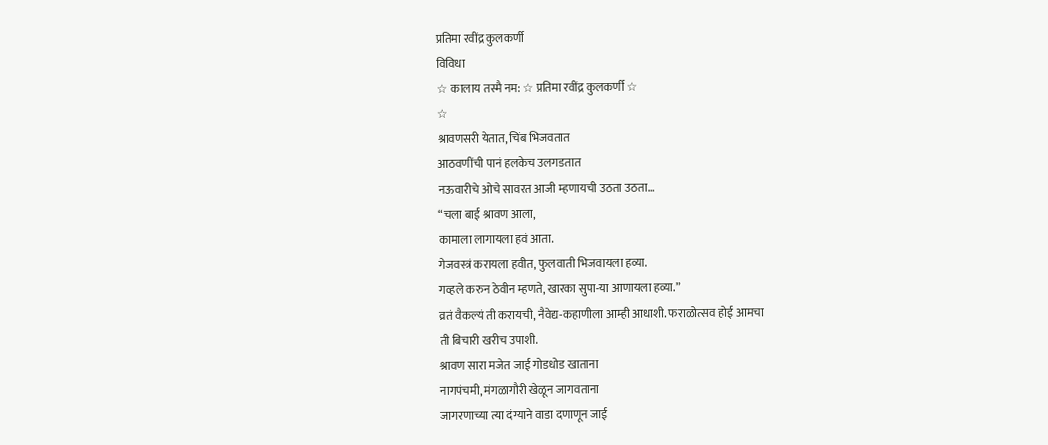प्रतिमा रवींद्र कुलकर्णी
विविधा
☆ कालाय तस्मै नम: ☆ प्रतिमा रवींद्र कुलकर्णी ☆
☆
श्रावणसरी येतात, चिंब भिजवतात
आठवणींची पानं हलकेच उलगडतात
नऊवारीचे ओचे सावरत आजी म्हणायची उठता उठता…
“चला बाई श्रावण आला,
कामाला लागायला हवं आता.
गेजवस्त्रं करायला हवीत, फुलवाती भिजवायला हव्या.
गव्हले करुन ठेवीन म्हणते, खारका सुपा-या आणायला हव्या.”
व्रतं वैकल्यं ती करायची, नैवेद्य-कहाणीला आम्ही आधाशी. फराळोत्सव होई आमचा
ती बिचारी खरीच उपाशी.
श्रावण सारा मजेत जाई गोडधोड खाताना
नागपंचमी, मंगळागौरी खेळून जागवताना
जागरणाच्या त्या दंग्याने वाडा दणाणून जाई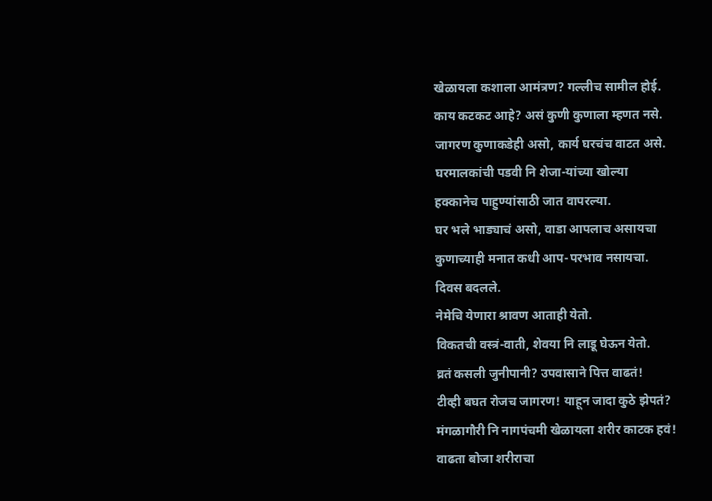खेळायला कशाला आमंत्रण? गल्लीच सामील होई.
काय कटकट आहे? असं कुणी कुणाला म्हणत नसे.
जागरण कुणाकडेही असो, कार्य घरचंच वाटत असे.
घरमालकांची पडवी नि शेजा-यांच्या खोल्या
हक्कानेच पाहुण्यांसाठी जात वापरल्या.
घर भले भाड्याचं असो, वाडा आपलाच असायचा
कुणाच्याही मनात कधी आप-परभाव नसायचा.
दिवस बदलले.
नेमेचि येणारा श्रावण आताही येतो.
विकतची वस्त्रं-वाती, शेवया नि लाडू घेऊन येतो.
व्रतं कसली जुनीपानी? उपवासाने पित्त वाढतं!
टीव्ही बघत रोजच जागरण! याहून जादा कुठे झेपतं?
मंगळागौरी नि नागपंचमी खेळायला शरीर काटक हवं!
वाढता बोजा शरीराचा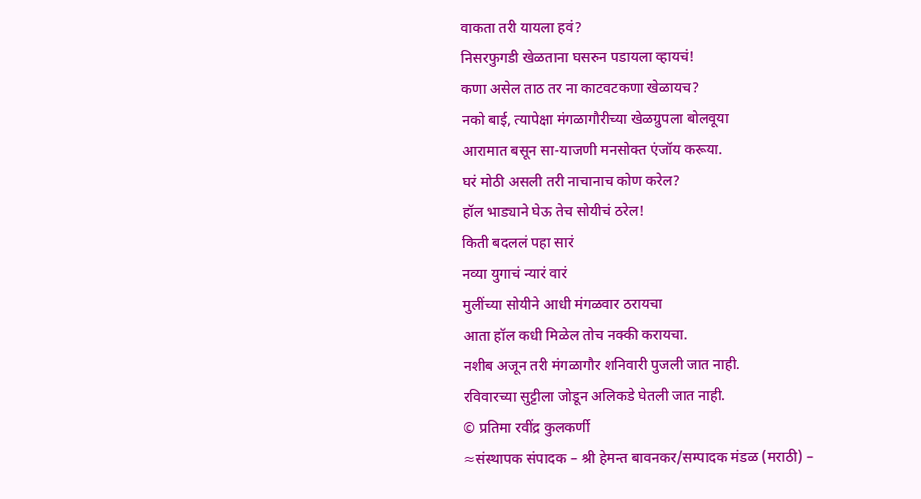वाकता तरी यायला हवं?
निसरफुगडी खेळताना घसरुन पडायला व्हायचं!
कणा असेल ताठ तर ना काटवटकणा खेळायच?
नको बाई, त्यापेक्षा मंगळागौरीच्या खेळग्रुपला बोलवूया
आरामात बसून सा-याजणी मनसोक्त एंजॉय करूया.
घरं मोठी असली तरी नाचानाच कोण करेल?
हॉल भाड्याने घेऊ तेच सोयीचं ठरेल!
किती बदललं पहा सारं
नव्या युगाचं न्यारं वारं
मुलींच्या सोयीने आधी मंगळवार ठरायचा
आता हॉल कधी मिळेल तोच नक्की करायचा.
नशीब अजून तरी मंगळागौर शनिवारी पुजली जात नाही.
रविवारच्या सुट्टीला जोडून अलिकडे घेतली जात नाही.
© प्रतिमा रवींद्र कुलकर्णी
≈संस्थापक संपादक – श्री हेमन्त बावनकर/सम्पादक मंडळ (मराठी) –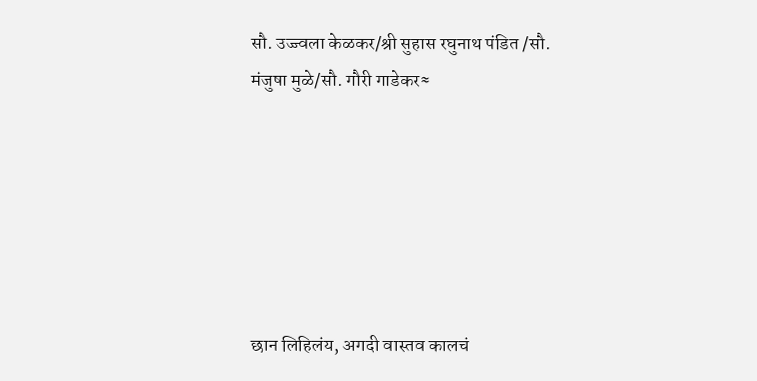सौ. उज्ज्वला केळकर/श्री सुहास रघुनाथ पंडित /सौ. मंजुषा मुळे/सौ. गौरी गाडेकर≈






छान लिहिलंय, अगदी वास्तव कालचं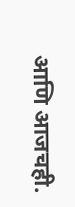आणि आजचही.